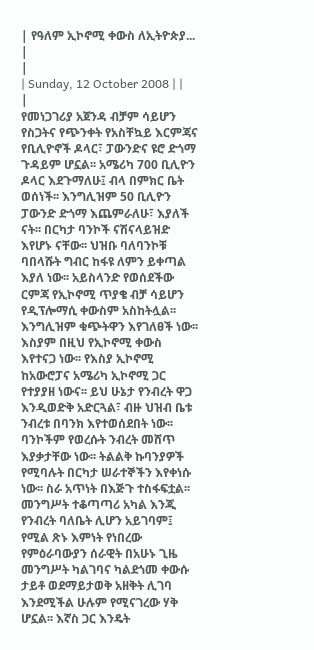| የዓለም ኢኮኖሚ ቀውስ ለኢትዮጵያ... |
|
| Sunday, 12 October 2008 | |
|
የመነጋገሪያ አጀንዳ ብቻም ሳይሆን የስጋትና የጭንቀት የአስቸኳይ እርምጃና የቢሊዮኖች ዶላር፣ ፓውንድና ዩሮ ድጎማ ጉዳይም ሆኗል፡፡ አሜሪካ 700 ቢሊዮን ዶላር እደጉማለሁ፤ ብላ በምክር ቤት ወሰነች፡፡ እንግሊዝም 50 ቢሊዮን ፓውንድ ድጎማ እጨምራለሁ፣ እያለች ናት፡፡ በርካታ ባንኮች ናሽናላይዝድ እየሆኑ ናቸው፡፡ ህዝቡ ባለባንኮቹ ባበላሹት ግብር ከፋዩ ለምን ይቀጣል እያለ ነው፡፡ አይስላንድ የወሰደችው ርምጃ የኢኮኖሚ ጥያቄ ብቻ ሳይሆን የዲፕሎማሲ ቀውስም አስከትሏል፡፡ እንግሊዝም ቁጭትዋን እየገለፀች ነው፡፡ እስያም በዚህ የኢኮኖሚ ቀውስ እየተናጋ ነው፡፡ የእስያ ኢኮኖሚ ከአውሮፓና አሜሪካ ኢኮኖሚ ጋር የተያያዘ ነውና፡፡ ይህ ሁኔታ የንብረት ዋጋ እንዲወድቅ አድርጓል፣ ብዙ ህዝብ ቤቱ ንብረቱ በባንክ እየተወሰደበት ነው፡፡ ባንኮችም የወረሱት ንብረት መሸጥ እያቃታቸው ነው፡፡ ትልልቅ ኩባንያዎች የሚባሉት በርካታ ሠራተኞችን እየቀነሱ ነው፡፡ ስራ አጥነት በእጅጉ ተስፋፍቷል፡፡ መንግሥት ተቆጣጣሪ አካል እንጂ የንብረት ባለቤት ሊሆን አይገባም፤ የሚል ጽኑ እምነት የነበረው የምዕራባውያን ሰራዊት በአሁኑ ጊዜ መንግሥት ካልገባና ካልደጎመ ቀውሱ ታይቶ ወደማይታወቅ አዘቅት ሊገባ እንደሚችል ሁሉም የሚናገረው ሃቅ ሆኗል፡፡ እኛስ ጋር እንዴት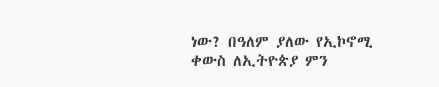ነው? በዓለም ያለው የኢኮኖሚ ቀውስ ለኢትዮጵያ ምን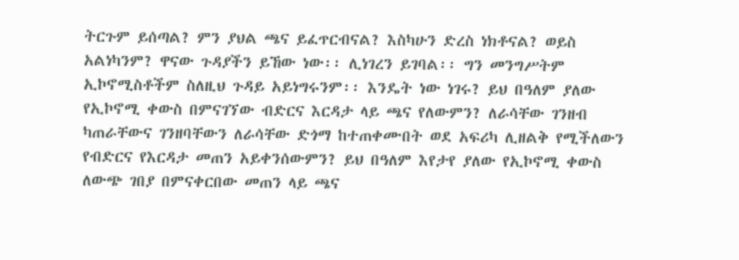ትርጉም ይሰጣል? ምን ያህል ጫና ይፈጥርብናል? እስካሁን ድረስ ነክቶናል? ወይስ አልነካንም? ዋናው ጉዳያችን ይኸው ነው፡፡ ሊነገረን ይገባል፡፡ ግን መንግሥትም ኢኮኖሚስቶችም ስለዚህ ጉዳይ አይነግሩንም፡፡ እንዴት ነው ነገሩ? ይህ በዓለም ያለው የኢኮኖሚ ቀውስ በምናገኘው ብድርና እርዳታ ላይ ጫና የለውምን? ለራሳቸው ገንዘብ ካጠራቸውና ገንዘባቸውን ለራሳቸው ድጎማ ከተጠቀሙበት ወደ አፍሪካ ሊዘልቅ የሚችለውን የብድርና የእርዳታ መጠን አይቀንሰውምን? ይህ በዓለም እየታየ ያለው የኢኮኖሚ ቀውስ ለውጭ ገበያ በምናቀርበው መጠን ላይ ጫና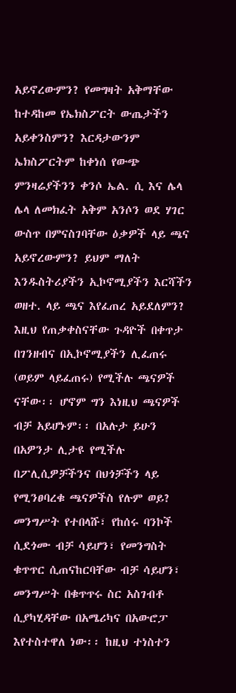አይኖረውምን? የመግዛት አቅማቸው ከተዳከመ የኤክስፖርት ውጤታችን አይቀንስምን? እርዳታውንም ኤክስፖርትም ከቀነሰ የውጭ ምንዛሬያችንን ቀንሶ ኤል. ሲ እና ሌላ ሌላ ለመክፈት አቅም አንሶን ወደ ሃገር ውስጥ በምናስገባቸው ዕቃዎች ላይ ጫና አይኖረውምን? ይህም ማለት እንዱስትሪያችን ኢኮኖሚያችን እርሻችን ወዘተ. ላይ ጫና እየፈጠረ አይደለምን? እዚህ የጠቃቀስናቸው ጉዳዮች በቀጥታ በገንዘብና በኢኮኖሚያችን ሊፈጠሩ (ወይም ላይፈጠሩ) የሚችሉ ጫናዎች ናቸው፡፡ ሆኖም ግን እነዚህ ጫናዎች ብቻ አይሆኑም፡፡ በአሉታ ይሁን በአዎንታ ሊታዩ የሚችሉ በፖሊሲዎቻችንና በህጎቻችን ላይ የሚንፀባረቁ ጫናዎችስ የሉም ወይ? መንግሥት የተበላሹ፣ የከሰሩ ባንኮች ሲደጎሙ ብቻ ሳይሆን፣ የመንግስት ቁጥጥር ሲጠናከርባቸው ብቻ ሳይሆን፣ መንግሥት በቁጥጥሩ ስር አስገብቶ ሲያካሂዳቸው በአሜሪካና በአውሮፓ እየተስተዋለ ነው፡፡ ከዚህ ተነስተን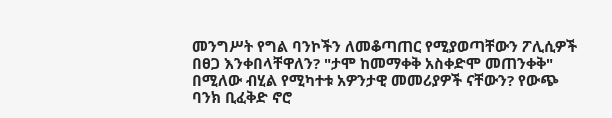መንግሥት የግል ባንኮችን ለመቆጣጠር የሚያወጣቸውን ፖሊሲዎች በፀጋ እንቀበላቸዋለን? "ታሞ ከመማቀቅ አስቀድሞ መጠንቀቅ" በሚለው ብሂል የሚካተቱ አዎንታዊ መመሪያዎች ናቸውን? የውጭ ባንክ ቢፈቅድ ኖሮ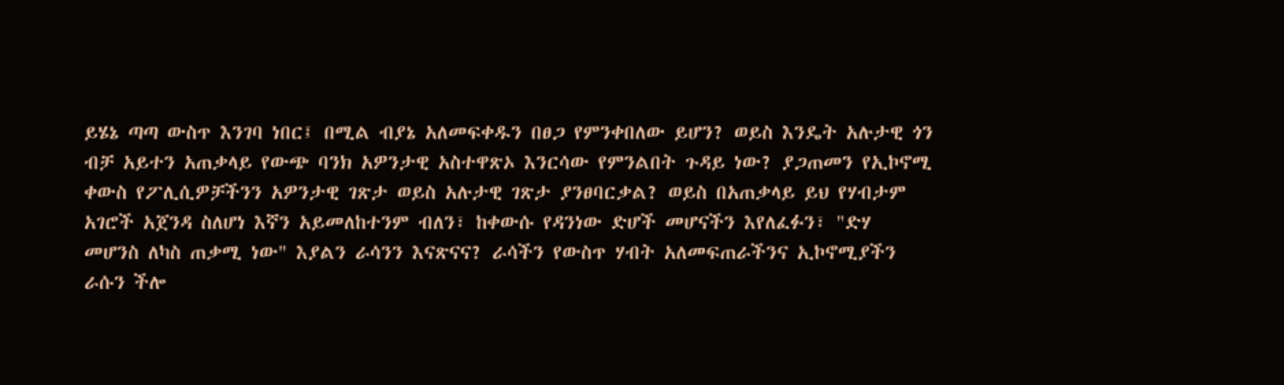ይሄኔ ጣጣ ውስጥ እንገባ ነበር፤ በሚል ብያኔ አለመፍቀዱን በፀጋ የምንቀበለው ይሆን? ወይስ እንዴት አሉታዊ ጎን ብቻ አይተን አጠቃላይ የውጭ ባንክ አዎንታዊ አስተዋጽኦ እንርሳው የምንልበት ጉዳይ ነው? ያጋጠመን የኢኮኖሚ ቀውስ የፖሊሲዎቻችንን አዎንታዊ ገጽታ ወይስ አሉታዊ ገጽታ ያንፀባርቃል? ወይስ በአጠቃላይ ይህ የሃብታም አገሮች አጀንዳ ስለሆነ እኛን አይመለከተንም ብለን፣ ከቀውሱ የዳንነው ድሆች መሆናችን እየለፈፉን፣ "ድሃ መሆንስ ለካስ ጠቃሚ ነው" እያልን ራሳንን እናጽናና? ራሳችን የውስጥ ሃብት አለመፍጠራችንና ኢኮኖሚያችን ራሱን ችሎ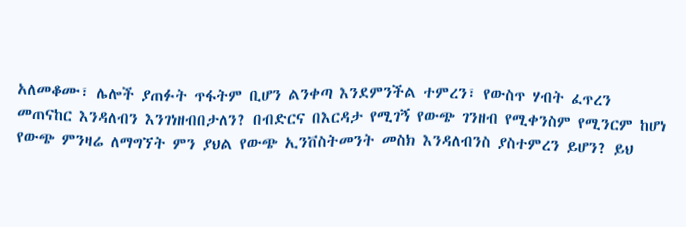አለመቆሙ፣ ሌሎች ያጠፉት ጥፋትም ቢሆን ልንቀጣ እንደምንችል ተምረን፣ የውስጥ ሃብት ፈጥረን መጠናከር እንዳለብን እንገነዘብበታለን? በብድርና በእርዳታ የሚገኝ የውጭ ገንዘብ የሚቀንስም የሚንርም ከሆነ የውጭ ምንዛሬ ለማግኘት ምን ያህል የውጭ ኢንቨስትመንት መስክ እንዳለብንስ ያስተምረን ይሆን? ይህ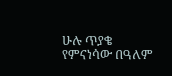ሁሉ ጥያቄ የምናነሳው በዓለም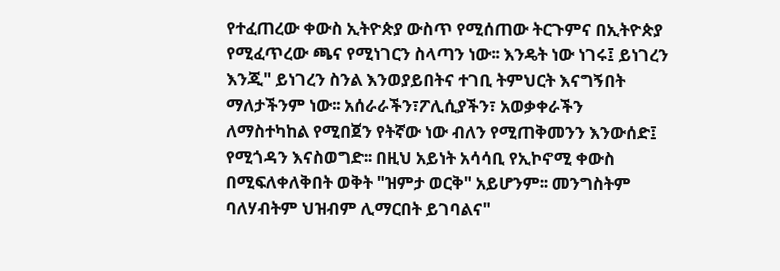የተፈጠረው ቀውስ ኢትዮጵያ ውስጥ የሚሰጠው ትርጉምና በኢትዮጵያ የሚፈጥረው ጫና የሚነገርን ስላጣን ነው፡፡ እንዴት ነው ነገሩ፤ ይነገረን እንጂ" ይነገረን ስንል እንወያይበትና ተገቢ ትምህርት እናግኝበት ማለታችንም ነው፡፡ አሰራራችን፣ፖሊሲያችን፣ አወቃቀራችን ለማስተካከል የሚበጀን የትኛው ነው ብለን የሚጠቅመንን እንውሰድ፤ የሚጎዳን እናስወግድ፡፡ በዚህ አይነት አሳሳቢ የኢኮኖሚ ቀውስ በሚፍለቀለቅበት ወቅት "ዝምታ ወርቅ" አይሆንም፡፡ መንግስትም ባለሃብትም ህዝብም ሊማርበት ይገባልና"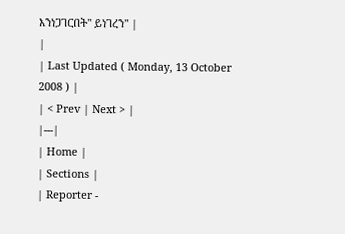እንነጋገርበት" ይነገረን" |
|
| Last Updated ( Monday, 13 October 2008 ) |
| < Prev | Next > |
|---|
| Home |
| Sections |
| Reporter -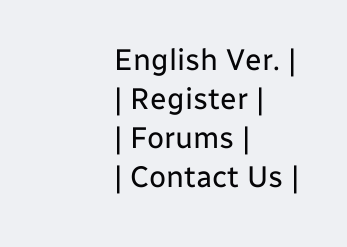English Ver. |
| Register |
| Forums |
| Contact Us |